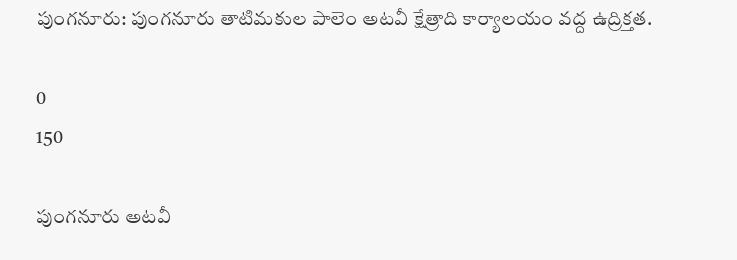పుంగనూరు: పుంగనూరు తాటిమకుల పాలెం అటవీ క్షేత్రాది కార్యాలయం వద్ద ఉద్రిక్తత.

0
150

పుంగనూరు అటవీ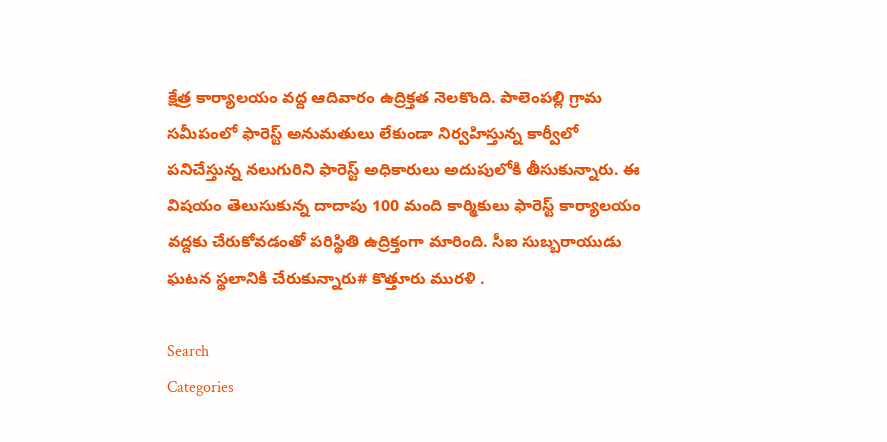క్షేత్ర కార్యాలయం వద్ద ఆదివారం ఉద్రిక్తత నెలకొంది. పాలెంపల్లి గ్రామ సమీపంలో ఫారెస్ట్ అనుమతులు లేకుండా నిర్వహిస్తున్న కార్వీలో పనిచేస్తున్న నలుగురిని ఫారెస్ట్ అధికారులు అదుపులోకి తీసుకున్నారు. ఈ విషయం తెలుసుకున్న దాదాపు 100 మంది కార్మికులు ఫారెస్ట్ కార్యాలయం వద్దకు చేరుకోవడంతో పరిస్థితి ఉద్రిక్తంగా మారింది. సీఐ సుబ్బరాయుడు ఘటన స్థలానికి చేరుకున్నారు# కొత్తూరు మురళి .

Search
Categories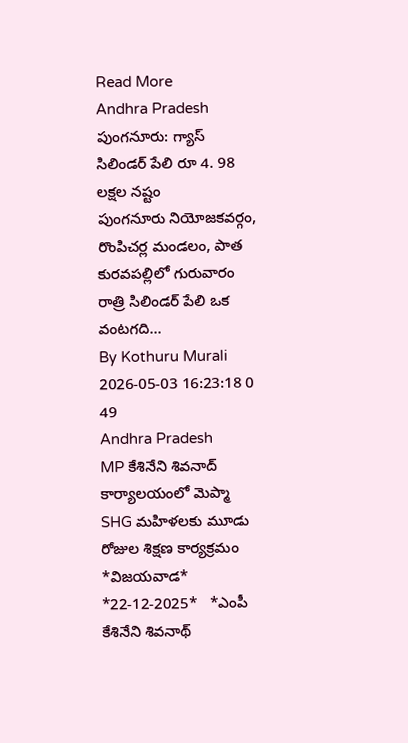Read More
Andhra Pradesh
పుంగనూరు: గ్యాస్ సిలిండర్ పేలి రూ 4. 98 లక్షల నష్టం
పుంగనూరు నియోజకవర్గం, రొంపిచర్ల మండలం, పాత కురవపల్లిలో గురువారం రాత్రి సిలిండర్ పేలి ఒక వంటగది...
By Kothuru Murali 2026-05-03 16:23:18 0 49
Andhra Pradesh
MP కేశినేని శివనాద్ కార్యాలయంలో మెప్మా SHG మహిళలకు మూడు రోజుల శిక్షణ కార్యక్రమం
*విజ‌య‌వాడ* *22-12-2025*   *ఎంపీ కేశినేని శివ‌నాథ్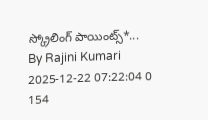స్క్రోలింగ్ పాయింట్స్*...
By Rajini Kumari 2025-12-22 07:22:04 0 154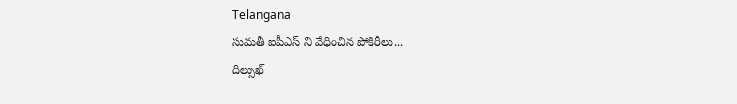Telangana
సుమతీ ఐపీఎస్ ని వేధించిన పోకిరీలు...
దిల్సుఖ్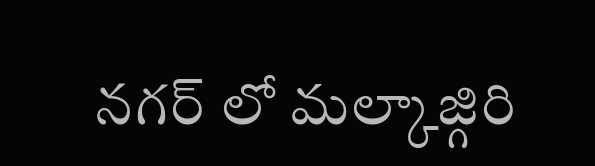నగర్ లో మల్కాజ్గిరి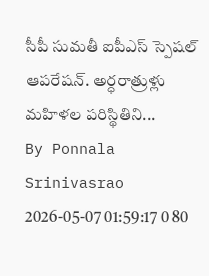సీపీ సుమతీ ఐపీఎస్ స్పెషల్ ఆపరేషన్. అర్ధరాత్రుళ్లు మహిళల పరిస్థితిని...
By Ponnala Srinivasrao 2026-05-07 01:59:17 0 80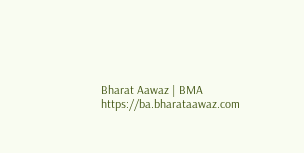Bharat Aawaz | BMA https://ba.bharataawaz.com